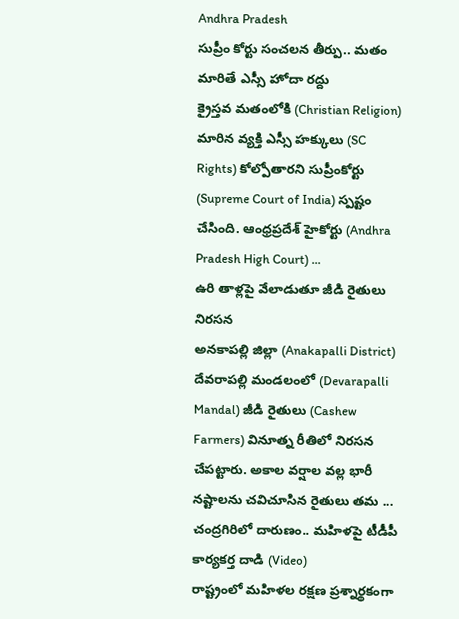Andhra Pradesh
సుప్రీం కోర్టు సంచలన తీర్పు.. మతం మారితే ఎస్సీ హోదా రద్దు
క్రైస్తవ మతంలోకి (Christian Religion) మారిన వ్యక్తి ఎస్సీ హక్కులు (SC Rights) కోల్పోతారని సుప్రీంకోర్టు (Supreme Court of India) స్పష్టం చేసింది. ఆంధ్రప్రదేశ్ హైకోర్టు (Andhra Pradesh High Court) ...
ఉరి తాళ్లపై వేలాడుతూ జీడి రైతులు నిరసన
అనకాపల్లి జిల్లా (Anakapalli District) దేవరాపల్లి మండలంలో (Devarapalli Mandal) జీడి రైతులు (Cashew Farmers) వినూత్న రీతిలో నిరసన చేపట్టారు. అకాల వర్షాల వల్ల భారీ నష్టాలను చవిచూసిన రైతులు తమ ...
చంద్రగిరిలో దారుణం.. మహిళపై టీడీపీ కార్యకర్త దాడి (Video)
రాష్ట్రంలో మహిళల రక్షణ ప్రశ్నార్థకంగా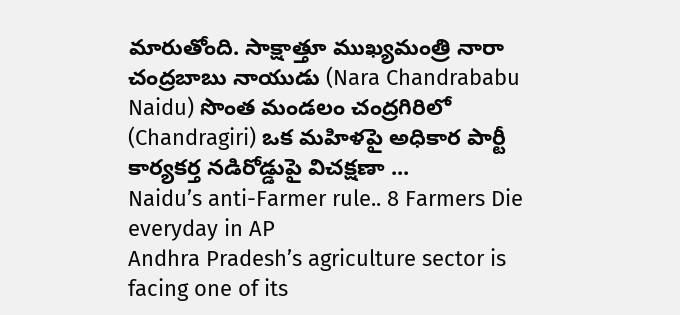మారుతోంది. సాక్షాత్తూ ముఖ్యమంత్రి నారా చంద్రబాబు నాయుడు (Nara Chandrababu Naidu) సొంత మండలం చంద్రగిరిలో (Chandragiri) ఒక మహిళపై అధికార పార్టీ కార్యకర్త నడిరోడ్డుపై విచక్షణా ...
Naidu’s anti-Farmer rule.. 8 Farmers Die everyday in AP
Andhra Pradesh’s agriculture sector is facing one of its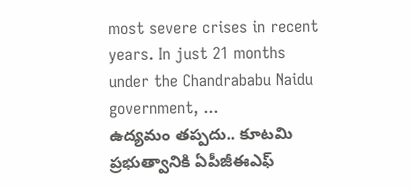most severe crises in recent years. In just 21 months under the Chandrababu Naidu government, ...
ఉద్యమం తప్పదు.. కూటమి ప్రభుత్వానికి ఏపీజీఈఎఫ్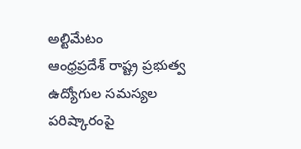అల్టిమేటం
ఆంధ్రప్రదేశ్ రాష్ట్ర ప్రభుత్వ ఉద్యోగుల సమస్యల పరిష్కారంపై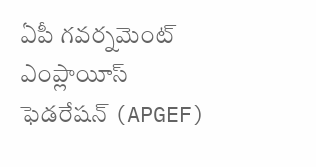ఏపీ గవర్నమెంట్ ఎంప్లాయీస్ ఫెడరేషన్ (APGEF)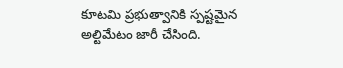కూటమి ప్రభుత్వానికి స్పష్టమైన అల్టిమేటం జారీ చేసింది.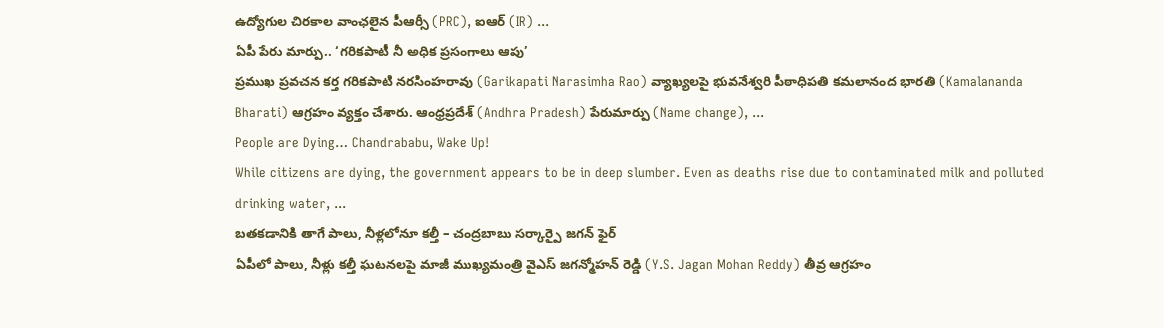ఉద్యోగుల చిరకాల వాంఛలైన పీఆర్సీ (PRC), ఐఆర్ (IR) ...
ఏపీ పేరు మార్పు.. ‘గరికపాటీ నీ అధిక ప్రసంగాలు ఆపు’
ప్రముఖ ప్రవచన కర్త గరికపాటి నరసింహరావు (Garikapati Narasimha Rao) వ్యాఖ్యలపై భువనేశ్వరి పీఠాధిపతి కమలానంద భారతి (Kamalananda Bharati) ఆగ్రహం వ్యక్తం చేశారు. ఆంధ్రప్రదేశ్ (Andhra Pradesh) పేరుమార్పు (Name change), ...
People are Dying… Chandrababu, Wake Up!
While citizens are dying, the government appears to be in deep slumber. Even as deaths rise due to contaminated milk and polluted drinking water, ...
బతకడానికి తాగే పాలు, నీళ్లలోనూ కల్తీ – చంద్రబాబు సర్కార్పై జగన్ ఫైర్
ఏపీలో పాలు, నీళ్లు కల్తీ ఘటనలపై మాజీ ముఖ్యమంత్రి వైఎస్ జగన్మోహన్ రెడ్డి (Y.S. Jagan Mohan Reddy) తీవ్ర ఆగ్రహం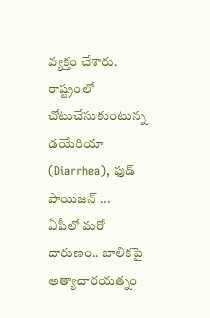వ్యక్తం చేశారు. రాష్ట్రంలో చోటుచేసుకుంటున్న డయేరియా (Diarrhea), ఫుడ్ పాయిజన్ ...
ఏపీలో మరో దారుణం.. బాలికపై అత్యాచారయత్నం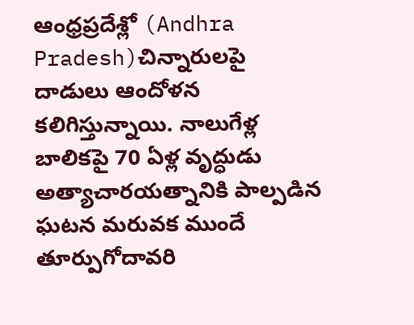ఆంధ్రప్రదేశ్లో (Andhra Pradesh)చిన్నారులపై దాడులు ఆందోళన కలిగిస్తున్నాయి. నాలుగేళ్ల బాలికపై 70 ఏళ్ల వృద్ధుడు అత్యాచారయత్నానికి పాల్పడిన ఘటన మరువక ముందే తూర్పుగోదావరి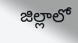జిల్లాలో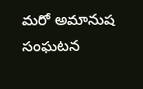మరో అమానుష సంఘటన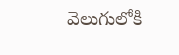వెలుగులోకి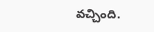వచ్చింది.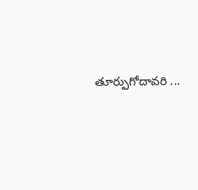తూర్పుగోదావరి ...